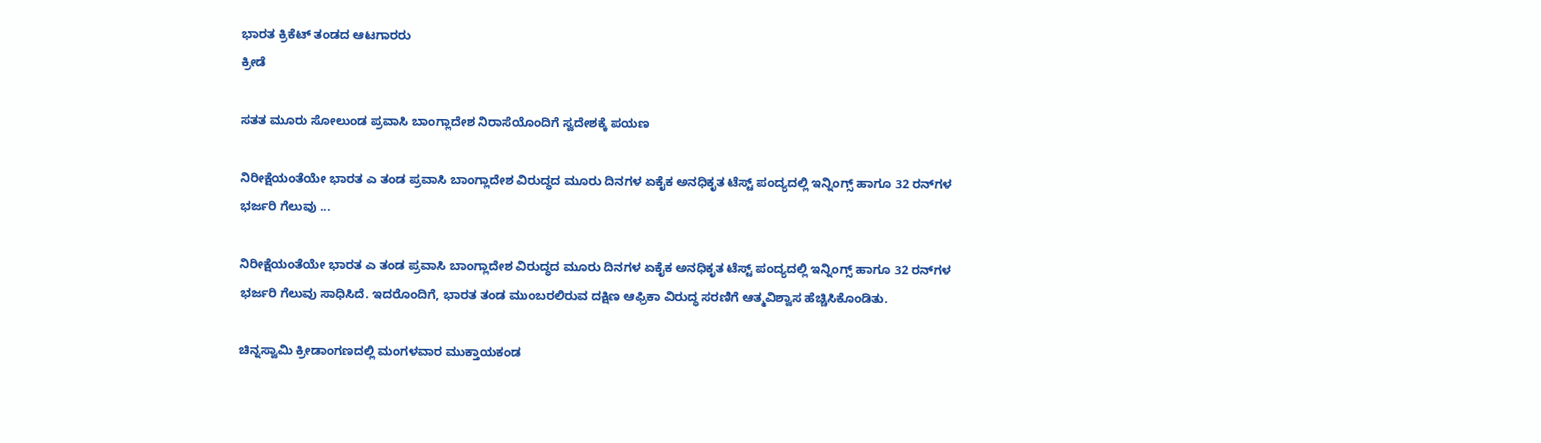ಭಾರತ ಕ್ರಿಕೆಟ್ ತಂಡದ ಆಟಗಾರರು
ಕ್ರೀಡೆ

ಸತತ ಮೂರು ಸೋಲುಂಡ ಪ್ರವಾಸಿ ಬಾಂಗ್ಲಾದೇಶ ನಿರಾಸೆಯೊಂದಿಗೆ ಸ್ವದೇಶಕ್ಕೆ ಪಯಣ

ನಿರೀಕ್ಷೆಯಂತೆಯೇ ಭಾರತ ಎ ತಂಡ ಪ್ರವಾಸಿ ಬಾಂಗ್ಲಾದೇಶ ವಿರುದ್ಧದ ಮೂರು ದಿನಗಳ ಏಕೈಕ ಅನಧಿಕೃತ ಟೆಸ್ಟ್ ಪಂದ್ಯದಲ್ಲಿ ಇನ್ನಿಂಗ್ಸ್ ಹಾಗೂ 32 ರನ್‍ಗಳ ಭರ್ಜರಿ ಗೆಲುವು ...

ನಿರೀಕ್ಷೆಯಂತೆಯೇ ಭಾರತ ಎ ತಂಡ ಪ್ರವಾಸಿ ಬಾಂಗ್ಲಾದೇಶ ವಿರುದ್ಧದ ಮೂರು ದಿನಗಳ ಏಕೈಕ ಅನಧಿಕೃತ ಟೆಸ್ಟ್ ಪಂದ್ಯದಲ್ಲಿ ಇನ್ನಿಂಗ್ಸ್ ಹಾಗೂ 32 ರನ್‍ಗಳ ಭರ್ಜರಿ ಗೆಲುವು ಸಾಧಿಸಿದೆ. ಇದರೊಂದಿಗೆ, ಭಾರತ ತಂಡ ಮುಂಬರಲಿರುವ ದಕ್ಷಿಣ ಆಫ್ರಿಕಾ ವಿರುದ್ಧ ಸರಣಿಗೆ ಆತ್ಮವಿಶ್ವಾಸ ಹೆಚ್ಚಿಸಿಕೊಂಡಿತು.

ಚಿನ್ನಸ್ವಾಮಿ ಕ್ರೀಡಾಂಗಣದಲ್ಲಿ ಮಂಗಳವಾರ ಮುಕ್ತಾಯಕಂಡ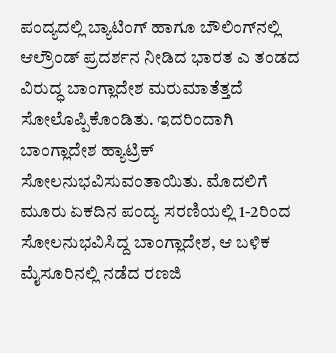ಪಂದ್ಯದಲ್ಲಿ ಬ್ಯಾಟಿಂಗ್ ಹಾಗೂ ಬೌಲಿಂಗ್‍ನಲ್ಲಿ ಆಲ್ರೌಂಡ್ ಪ್ರದರ್ಶನ ನೀಡಿದ ಭಾರತ ಎ ತಂಡದ ವಿರುದ್ಧ ಬಾಂಗ್ಲಾದೇಶ ಮರುಮಾತೆತ್ತದೆ ಸೋಲೊಪ್ಪಿಕೊಂಡಿತು. ಇದರಿಂದಾಗಿ ಬಾಂಗ್ಲಾದೇಶ ಹ್ಯಾಟ್ರಿಕ್  ಸೋಲನುಭವಿಸುವಂತಾಯಿತು. ಮೊದಲಿಗೆ ಮೂರು ಏಕದಿನ ಪಂದ್ಯ ಸರಣಿಯಲ್ಲಿ 1-2ರಿಂದ ಸೋಲನುಭವಿಸಿದ್ದ ಬಾಂಗ್ಲಾದೇಶ, ಆ ಬಳಿಕ ಮೈಸೂರಿನಲ್ಲಿ ನಡೆದ ರಣಜಿ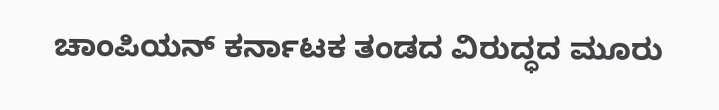ಚಾಂಪಿಯನ್ ಕರ್ನಾಟಕ ತಂಡದ ವಿರುದ್ಧದ ಮೂರು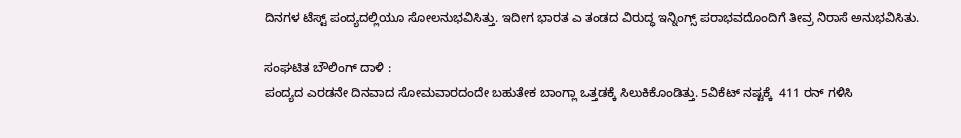ದಿನಗಳ ಟೆಸ್ಟ್ ಪಂದ್ಯದಲ್ಲಿಯೂ ಸೋಲನುಭವಿಸಿತ್ತು. ಇದೀಗ ಭಾರತ ಎ ತಂಡದ ವಿರುದ್ಧ ಇನ್ನಿಂಗ್ಸ್ ಪರಾಭವದೊಂದಿಗೆ ತೀವ್ರ ನಿರಾಸೆ ಅನುಭವಿಸಿತು.

ಸಂಘಟಿತ ಬೌಲಿಂಗ್ ದಾಳಿ :
ಪಂದ್ಯದ ಎರಡನೇ ದಿನವಾದ ಸೋಮವಾರದಂದೇ ಬಹುತೇಕ ಬಾಂಗ್ಲಾ ಒತ್ತಡಕ್ಕೆ ಸಿಲುಕಿಕೊಂಡಿತ್ತು. 5ವಿಕೆಟ್ ನಷ್ಟಕ್ಕೆ  411 ರನ್ ಗಳಿಸಿ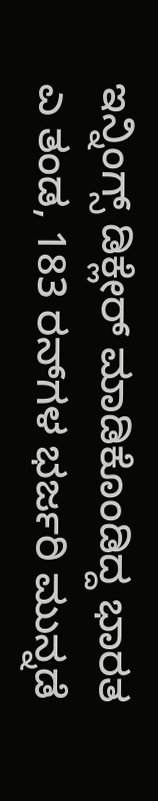ಇನ್ನಿಂಗ್ಸ್ ಡಿಕ್ಲೇರ್ ಮಾಡಿಕೊಂಡಿದ್ದ ಭಾರತ ಎ ತಂಡ, 183 ರನ್‍ಗಳ ಭರ್ಜರಿ ಮುನ್ನಡೆ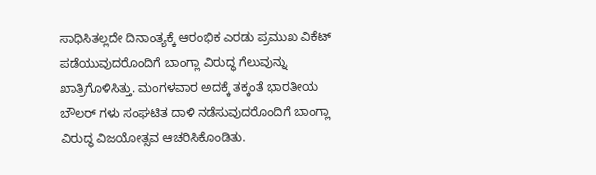ಸಾಧಿಸಿತಲ್ಲದೇ ದಿನಾಂತ್ಯಕ್ಕೆ ಆರಂಭಿಕ ಎರಡು ಪ್ರಮುಖ ವಿಕೆಟ್ ಪಡೆಯುವುದರೊಂದಿಗೆ ಬಾಂಗ್ಲಾ ವಿರುದ್ಧ ಗೆಲುವುನ್ನು  ಖಾತ್ರಿಗೊಳಿಸಿತ್ತು. ಮಂಗಳವಾರ ಅದಕ್ಕೆ ತಕ್ಕಂತೆ ಭಾರತೀಯ ಬೌಲರ್ ಗಳು ಸಂಘಟಿತ ದಾಳಿ ನಡೆಸುವುದರೊಂದಿಗೆ ಬಾಂಗ್ಲಾ ವಿರುದ್ಧ ವಿಜಯೋತ್ಸವ ಆಚರಿಸಿಕೊಂಡಿತು.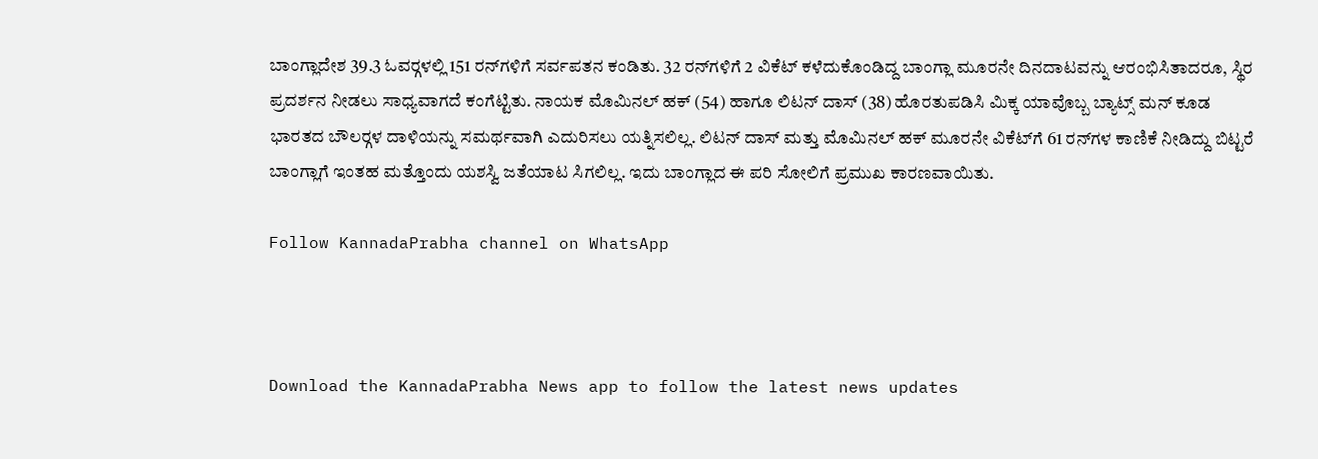ಬಾಂಗ್ಲಾದೇಶ 39.3 ಓವರ್‍ಗಳಲ್ಲಿ 151 ರನ್‍ಗಳಿಗೆ ಸರ್ವಪತನ ಕಂಡಿತು. 32 ರನ್‍ಗಳಿಗೆ 2 ವಿಕೆಟ್ ಕಳೆದುಕೊಂಡಿದ್ದ ಬಾಂಗ್ಲಾ ಮೂರನೇ ದಿನದಾಟವನ್ನು ಆರಂಭಿಸಿತಾದರೂ, ಸ್ಥಿರ ಪ್ರದರ್ಶನ ನೀಡಲು ಸಾಧ್ಯವಾಗದೆ ಕಂಗೆಟ್ಟಿತು. ನಾಯಕ ಮೊಮಿನಲ್ ಹಕ್ (54) ಹಾಗೂ ಲಿಟನ್ ದಾಸ್ (38) ಹೊರತುಪಡಿಸಿ ಮಿಕ್ಕ ಯಾವೊಬ್ಬ ಬ್ಯಾಟ್ಸ್ ಮನ್ ಕೂಡ ಭಾರತದ ಬೌಲರ್‍ಗಳ ದಾಳಿಯನ್ನು ಸಮರ್ಥವಾಗಿ ಎದುರಿಸಲು ಯತ್ನಿಸಲಿಲ್ಲ. ಲಿಟನ್ ದಾಸ್ ಮತ್ತು ಮೊಮಿನಲ್ ಹಕ್ ಮೂರನೇ ವಿಕೆಟ್‍ಗೆ 61 ರನ್‍ಗಳ ಕಾಣಿಕೆ ನೀಡಿದ್ದು ಬಿಟ್ಟರೆ ಬಾಂಗ್ಲಾಗೆ ಇಂತಹ ಮತ್ತೊಂದು ಯಶಸ್ವಿ ಜತೆಯಾಟ ಸಿಗಲಿಲ್ಲ. ಇದು ಬಾಂಗ್ಲಾದ ಈ ಪರಿ ಸೋಲಿಗೆ ಪ್ರಮುಖ ಕಾರಣವಾಯಿತು.

Follow KannadaPrabha channel on WhatsApp



Download the KannadaPrabha News app to follow the latest news updates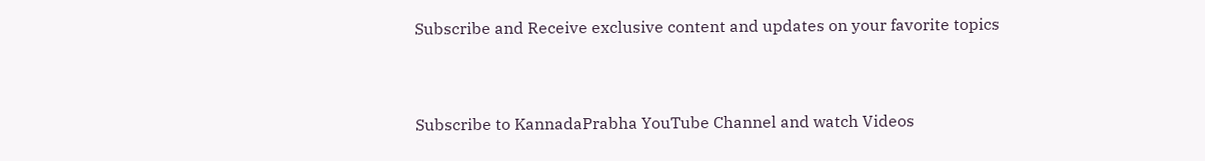Subscribe and Receive exclusive content and updates on your favorite topics



Subscribe to KannadaPrabha YouTube Channel and watch Videos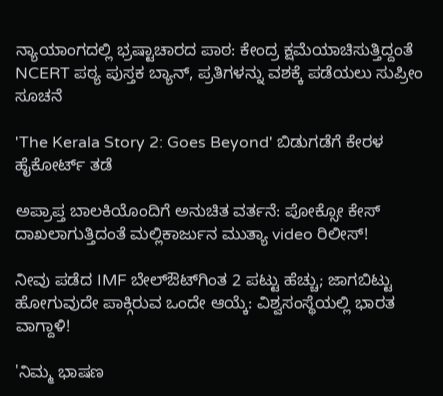ನ್ಯಾಯಾಂಗದಲ್ಲಿ ಭ್ರಷ್ಟಾಚಾರದ ಪಾಠ: ಕೇಂದ್ರ ಕ್ಷಮೆಯಾಚಿಸುತ್ತಿದ್ದಂತೆ NCERT ಪಠ್ಯ ಪುಸ್ತಕ ಬ್ಯಾನ್, ಪ್ರತಿಗಳನ್ನು ವಶಕ್ಕೆ ಪಡೆಯಲು ಸುಪ್ರೀಂ ಸೂಚನೆ

'The Kerala Story 2: Goes Beyond' ಬಿಡುಗಡೆಗೆ ಕೇರಳ ಹೈಕೋರ್ಟ್ ತಡೆ

ಅಪ್ರಾಪ್ತ ಬಾಲಕಿಯೊಂದಿಗೆ ಅನುಚಿತ ವರ್ತನೆ: ಪೋಕ್ಸೋ ಕೇಸ್ ದಾಖಲಾಗುತ್ತಿದಂತೆ ಮಲ್ಲಿಕಾರ್ಜುನ ಮುತ್ಯಾ video ರಿಲೀಸ್!

ನೀವು ಪಡೆದ IMF ಬೇಲ್ಔಟ್‌ಗಿಂತ 2 ಪಟ್ಟು ಹೆಚ್ಚು; ಜಾಗಬಿಟ್ಟು ಹೋಗುವುದೇ ಪಾಕ್ಗಿರುವ ಒಂದೇ ಆಯ್ಕೆ: ವಿಶ್ವಸಂಸ್ಥೆಯಲ್ಲಿ ಭಾರತ ವಾಗ್ದಾಳಿ!

'ನಿಮ್ಮ ಭಾಷಣ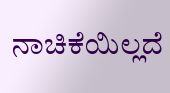ನಾಚಿಕೆಯಿಲ್ಲದೆ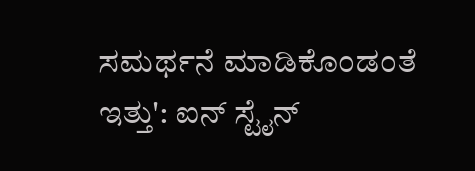ಸಮರ್ಥನೆ ಮಾಡಿಕೊಂಡಂತೆ ಇತ್ತು': ಐನ್ ಸ್ಟೈನ್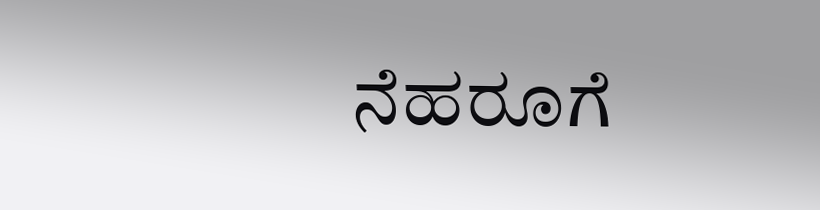ನೆಹರೂಗೆ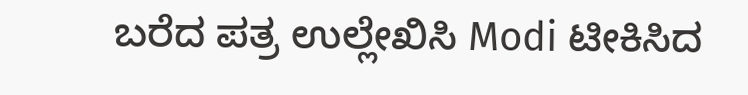ಬರೆದ ಪತ್ರ ಉಲ್ಲೇಖಿಸಿ Modi ಟೀಕಿಸಿದ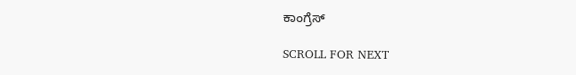ಕಾಂಗ್ರೆಸ್

SCROLL FOR NEXT